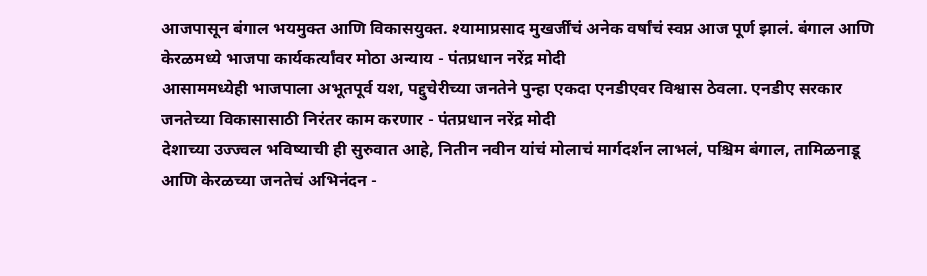आजपासून बंगाल भयमुक्त आणि विकासयुक्त. श्यामाप्रसाद मुखर्जींचं अनेक वर्षांचं स्वप्न आज पूर्ण झालं. बंगाल आणि केरळमध्ये भाजपा कार्यकर्त्यांवर मोठा अन्याय - पंतप्रधान नरेंद्र मोदी
आसाममध्येही भाजपाला अभूतपूर्व यश, पद्दुचेरीच्या जनतेने पुन्हा एकदा एनडीएवर विश्वास ठेवला. एनडीए सरकार जनतेच्या विकासासाठी निरंतर काम करणार - पंतप्रधान नरेंद्र मोदी
देशाच्या उज्ज्वल भविष्याची ही सुरुवात आहे, नितीन नवीन यांचं मोलाचं मार्गदर्शन लाभलं, पश्चिम बंगाल, तामिळनाडू आणि केरळच्या जनतेचं अभिनंदन -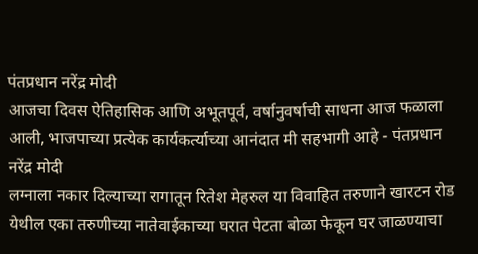पंतप्रधान नरेंद्र मोदी
आजचा दिवस ऐतिहासिक आणि अभूतपूर्व, वर्षानुवर्षाची साधना आज फळाला आली, भाजपाच्या प्रत्येक कार्यकर्त्याच्या आनंदात मी सहभागी आहे - पंतप्रधान नरेंद्र मोदी
लग्नाला नकार दिल्याच्या रागातून रितेश मेहरुल या विवाहित तरुणाने खारटन रोड येथील एका तरुणीच्या नातेवाईकाच्या घरात पेटता बोळा फेकून घर जाळण्याचा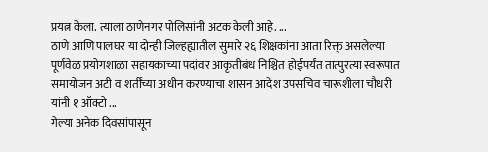प्रयत्न केला. त्याला ठाणेनगर पोलिसांनी अटक केली आहे. ...
ठाणे आणि पालघर या दोन्ही जिल्हह्यातील सुमारे २६ शिक्षकांना आता रिक्त् असलेल्या पूर्णवेळ प्रयोगशाळा सहायकाच्या पदांवर आकृतीबंध निश्चित होईपर्यंत तात्पुरत्या स्वरूपात समायोजन अटी व शर्तींच्या अधीन करण्याचा शासन आदेश उपसचिव चारूशीला चौधरी यांनी १ ऑक्टो ...
गेल्या अनेक दिवसांपासून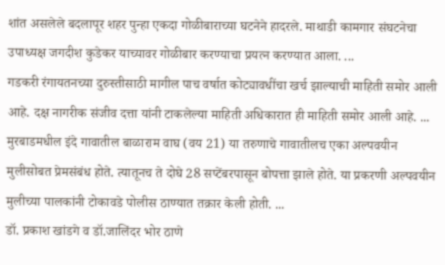शांत असलेले बदलापूर शहर पुन्हा एकदा गोळीबाराच्या घटनेने हादरले. माथाडी कामगार संघटनेचा उपाध्यक्ष जगदीश कुडेकर याच्यावर गोळीबार करण्याचा प्रयत्न करण्यात आला. ...
गडकरी रंगायतनच्या दुरुस्तीसाठी मागील पाच वर्षात कोट्यावधींचा खर्च झाल्याची माहिती समोर आली आहे. दक्ष नागरीक संजीव दत्ता यांनी टाकलेल्या माहिती अधिकारात ही माहिती समोर आली आहे. ...
मुरबाडमधील इंदे गावातील बाळाराम वाघ (वय 21) या तरुणाचे गावातीलच एका अल्पवयीन मुलीसोबत प्रेमसंबंध होते. त्यातूनच ते दोघे 28 सप्टेंबरपासून बोपत्ता झाले होते. या प्रकरणी अल्पवयीन मुलीच्या पालकांनी टोकावडे पोलीस ठाण्यात तक्रार केली होती. ...
डॉ. प्रकाश खांडगे व डॉ.जालिंदर भोर ठाणे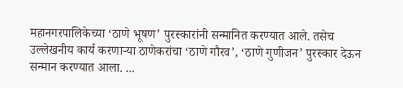महानगरपालिकेच्या ‘ठाणे भूषण’ पुरस्कारांनी सन्मानित करण्यात आले. तसेच उल्लेखनीय कार्य करणाऱ्या ठाणेकरांचा ‘ठाणे गौरव’, ‘ठाणे गुणीजन’ पुरस्कार देऊन सन्मान करण्यात आला. ...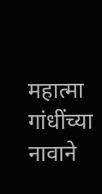महात्मा गांधींच्या नावाने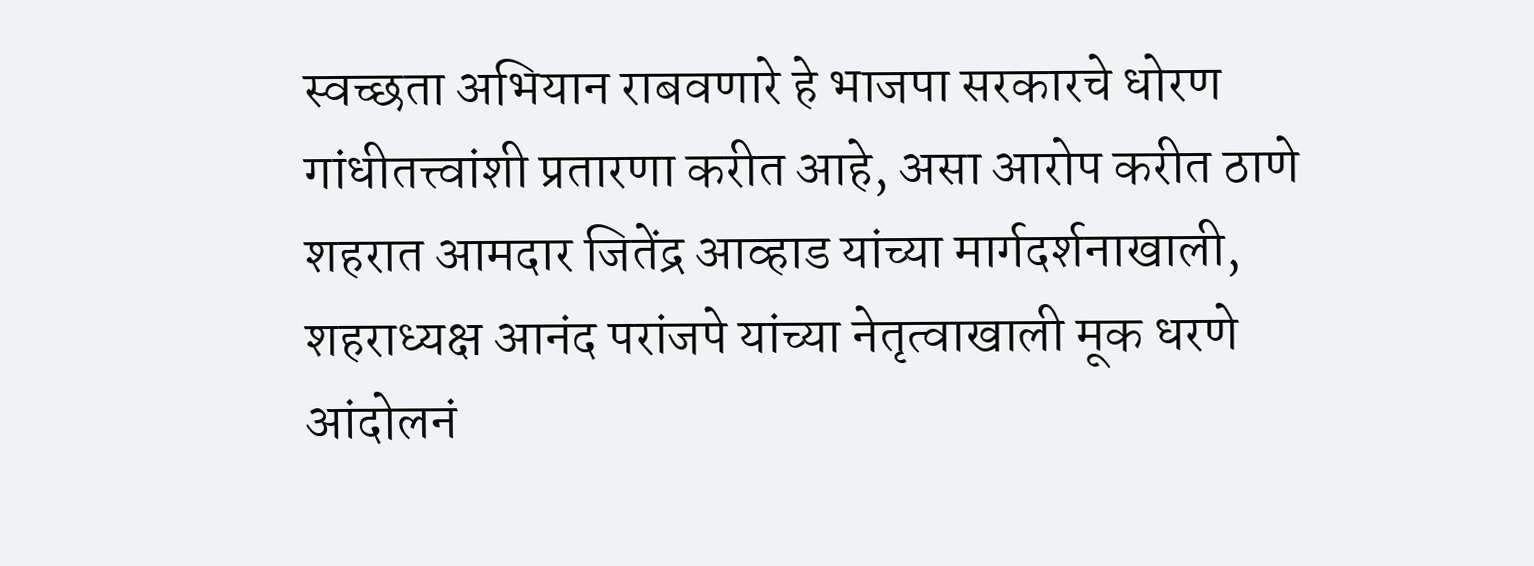स्वच्छता अभियान राबवणारे हे भाजपा सरकारचे धोरण गांधीतत्त्वांशी प्रतारणा करीत आहे, असा आरोप करीत ठाणे शहरात आमदार जितेंद्र आव्हाड यांच्या मार्गदर्शनाखाली, शहराध्यक्ष आनंद परांजपे यांच्या नेतृत्वाखाली मूक धरणे आंदोलनं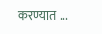करण्यात ...